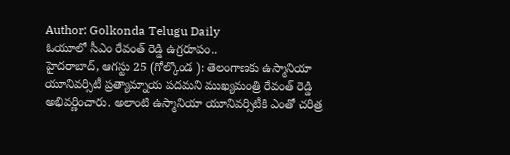Author: Golkonda Telugu Daily
ఓయూలో సీఎం రేవంత్ రెడ్డి ఉగ్రరూపం..
హైదరాబాద్, ఆగస్టు 25 (గోల్కొండ ): తెలంగాణకు ఉస్మానియా యూనివర్సిటీ ప్రత్యామ్నాయ పదమని ముఖ్యమంత్రి రేవంత్ రెడ్డి అభివర్ణించారు. అలాంటి ఉస్మానియా యూనివర్సిటీకి ఎంతో చరిత్ర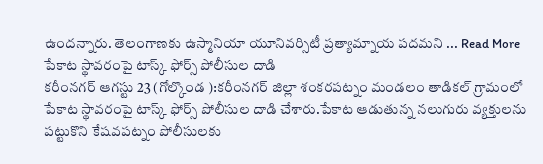ఉందన్నారు. తెలంగాణకు ఉస్మానియా యూనివర్సిటీ ప్రత్యామ్నాయ పదమని ... Read More
పేకాట స్థావరంపై టాస్క్ ఫోర్స్ పోలీసుల దాడి
కరీంనగర్ ఆగస్టు 23 (గోల్కొండ ):కరీంనగర్ జిల్లా శంకరపట్నం మండలం తాడికల్ గ్రామంలో పేకాట స్థావరంపై టాస్క్ ఫోర్స్ పోలీసుల దాడి చేశారు.పేకాట ఆడుతున్న నలుగురు వ్యక్తులను పట్టుకొని కేషవపట్నం పోలీసులకు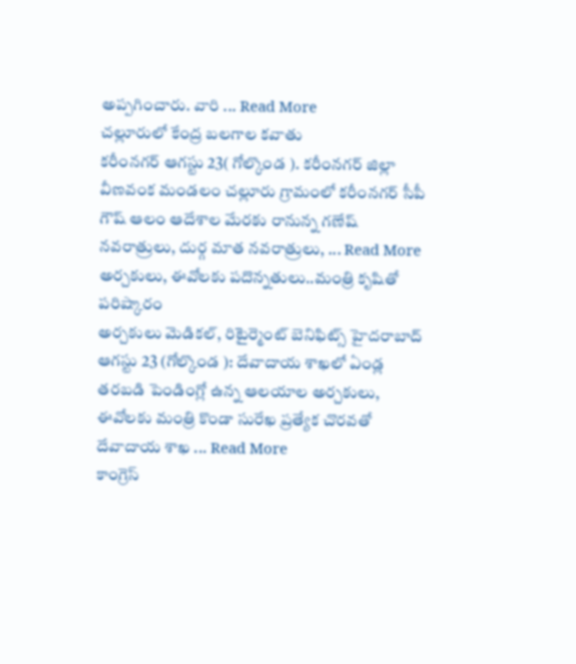అప్పగించారు. వారి ... Read More
చల్లూరులో కేంద్ర బలగాల కవాతు
కరీంనగర్ ఆగస్టు 23( గోల్కొండ ). కరీంనగర్ జిల్లా వీణవంక మండలం చల్లూరు గ్రామంలో కరీంనగర్ సీపీ గౌష్ ఆలం ఆదేశాల మేరకు రానున్న గణేష్ నవరాత్రులు, దుర్గ మాత నవరాత్రులు, ... Read More
అర్చకులు, ఈవోలకు పదొన్నతులు..మంత్రి కృషితో పరిష్కారం
అర్చకులు మెడికల్, రిటైర్మెంట్ బెనిఫిట్స్ హైదరాబాద్ ఆగస్టు 23 (గోల్కొండ ): దేవాదాయ శాఖలో ఏండ్ల తరబడి పెండింగ్లో ఉన్న ఆలయాల అర్చకులు, ఈవోలకు మంత్రి కొండా సురేఖ ప్రత్యేక చొరవతో దేవాదాయ శాఖ ... Read More
కాంగ్రెస్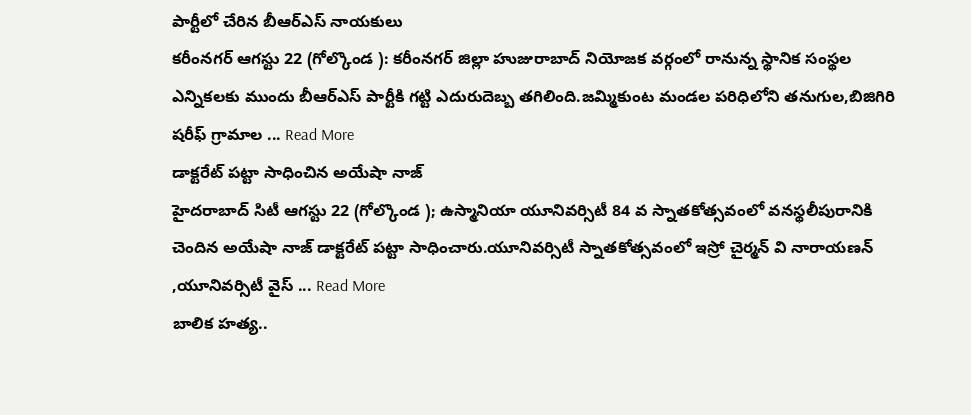పార్టీలో చేరిన బీఆర్ఎస్ నాయకులు
కరీంనగర్ ఆగస్టు 22 (గోల్కొండ ): కరీంనగర్ జిల్లా హుజురాబాద్ నియోజక వర్గంలో రానున్న స్థానిక సంస్థల ఎన్నికలకు ముందు బీఆర్ఎస్ పార్టీకి గట్టి ఎదురుదెబ్బ తగిలింది.జమ్మికుంట మండల పరిధిలోని తనుగుల,బిజిగిరి షరీఫ్ గ్రామాల ... Read More
డాక్టరేట్ పట్టా సాధించిన అయేషా నాజ్
హైదరాబాద్ సిటీ ఆగస్టు 22 (గోల్కొండ ); ఉస్మానియా యూనివర్సిటీ 84 వ స్నాతకోత్సవంలో వనస్థలీపురానికి చెందిన అయేషా నాజ్ డాక్టరేట్ పట్టా సాధించారు.యూనివర్సిటీ స్నాతకోత్సవంలో ఇస్రో చైర్మన్ వి నారాయణన్ ,యూనివర్సిటీ వైస్ ... Read More
బాలిక హత్య..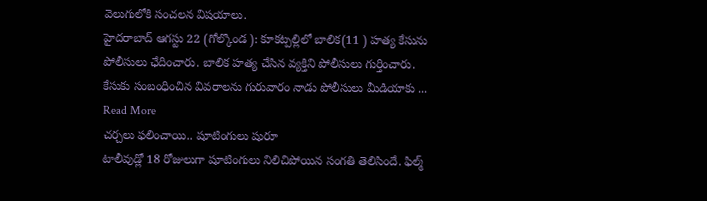వెలుగులోకి సంచలన విషయాలు.
హైదరాబాద్ ఆగస్టు 22 (గోల్కొండ ): కూకట్పల్లిలో బాలిక(11 ) హత్య కేసును పోలీసులు ఛేదించారు. బాలిక హత్య చేసిన వ్యక్తిని పోలీసులు గుర్తించారు. కేసుకు సంబంధించిన వివరాలను గురువారం నాడు పోలీసులు మీడియాకు ... Read More
చర్చలు ఫలించాయి.. షూటింగులు షురూ
టాలీవుడ్లో 18 రోజులుగా షూటింగులు నిలిచిపోయిన సంగతి తెలిసిందే. ఫిల్మ్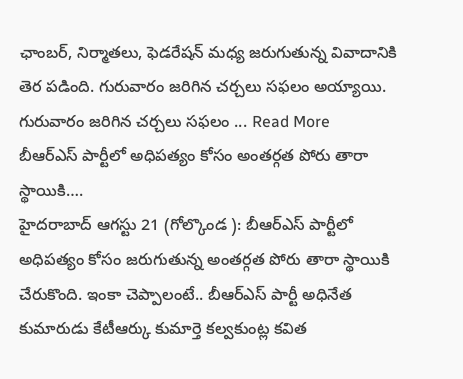ఛాంబర్, నిర్మాతలు, ఫెడరేషన్ మధ్య జరుగుతున్న వివాదానికి తెర పడింది. గురువారం జరిగిన చర్చలు సఫలం అయ్యాయి. గురువారం జరిగిన చర్చలు సఫలం ... Read More
బీఆర్ఎస్ పార్టీలో అధిపత్యం కోసం అంతర్గత పోరు తారా స్థాయికి….
హైదరాబాద్ ఆగస్టు 21 (గోల్కొండ ): బీఆర్ఎస్ పార్టీలో అధిపత్యం కోసం జరుగుతున్న అంతర్గత పోరు తారా స్థాయికి చేరుకొంది. ఇంకా చెప్పాలంటే.. బీఆర్ఎస్ పార్టీ అధినేత కుమారుడు కేటీఆర్కు కుమార్తె కల్వకుంట్ల కవిత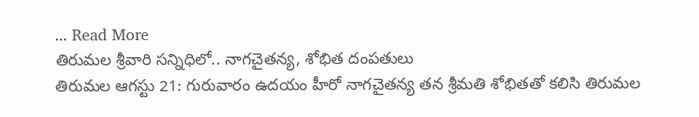... Read More
తిరుమల శ్రీవారి సన్నిధిలో.. నాగచైతన్య, శోభిత దంపతులు
తిరుమల ఆగస్టు 21: గురువారం ఉదయం హీరో నాగచైతన్య తన శ్రీమతి శోభితతో కలిసి తిరుమల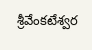శ్రీవేంకటేశ్వర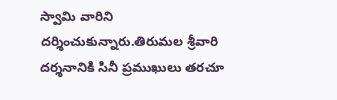స్వామి వారిని దర్శించుకున్నారు.తిరుమల శ్రీవారి దర్శనానికి సినీ ప్రముఖులు తరచూ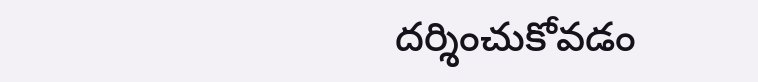దర్శించుకోవడం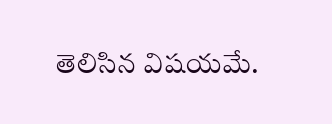తెలిసిన విషయమే.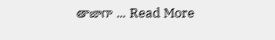తాజాగా ... Read More